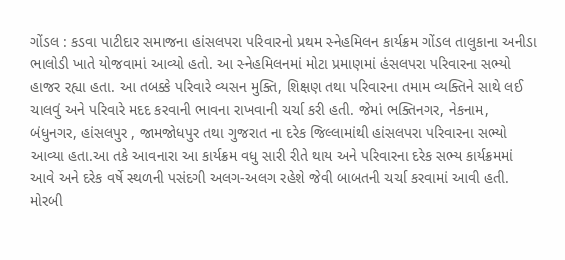ગોંડલ : કડવા પાટીદાર સમાજના હાંસલપરા પરિવારનો પ્રથમ સ્નેહમિલન કાર્યક્રમ ગોંડલ તાલુકાના અનીડા ભાલોડી ખાતે યોજવામાં આવ્યો હતો. આ સ્નેહમિલનમાં મોટા પ્રમાણમાં હંસલપરા પરિવારના સભ્યો હાજર રહ્યા હતા. આ તબક્કે પરિવારે વ્યસન મુક્તિ, શિક્ષણ તથા પરિવારના તમામ વ્યક્તિને સાથે લઈ ચાલવું અને પરિવારે મદદ કરવાની ભાવના રાખવાની ચર્ચા કરી હતી. જેમાં ભક્તિનગર, નેકનામ, બંધુનગર, હાંસલપુર , જામજોધપુર તથા ગુજરાત ના દરેક જિલ્લામાંથી હાંસલપરા પરિવારના સભ્યો આવ્યા હતા.આ તકે આવનારા આ કાર્યક્રમ વધુ સારી રીતે થાય અને પરિવારના દરેક સભ્ય કાર્યક્રમમાં આવે અને દરેક વર્ષે સ્થળની પસંદગી અલગ-અલગ રહેશે જેવી બાબતની ચર્ચા કરવામાં આવી હતી. મોરબી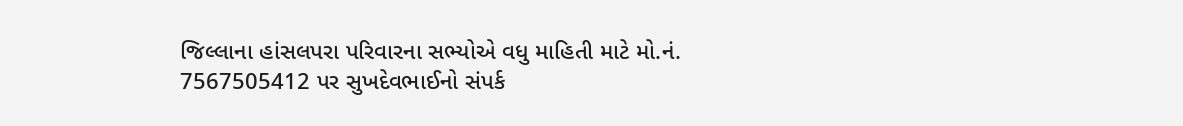જિલ્લાના હાંસલપરા પરિવારના સભ્યોએ વધુ માહિતી માટે મો.નં. 7567505412 પર સુખદેવભાઈનો સંપર્ક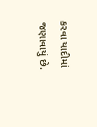કરવા યાદીમાં જણાવાયું છે.